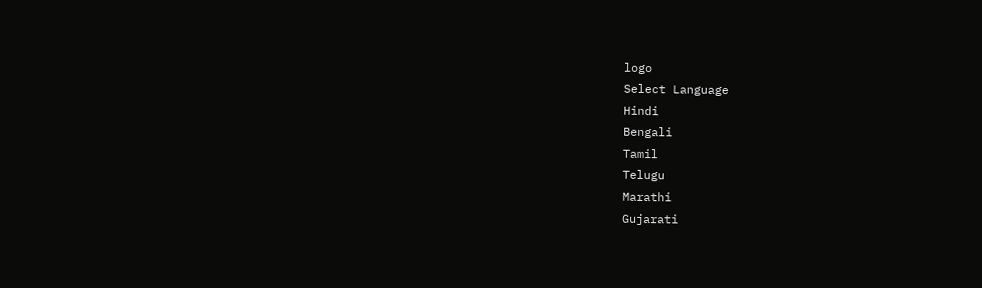logo
Select Language
Hindi
Bengali
Tamil
Telugu
Marathi
Gujarati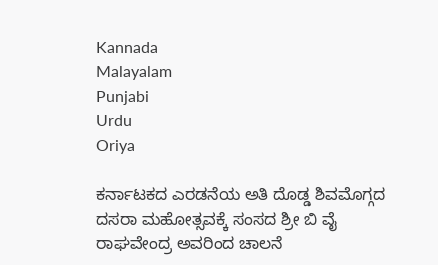Kannada
Malayalam
Punjabi
Urdu
Oriya

ಕರ್ನಾಟಕದ ಎರಡನೆಯ ಅತಿ ದೊಡ್ಡ ಶಿವಮೊಗ್ಗದ ದಸರಾ ಮಹೋತ್ಸವಕ್ಕೆ ಸಂಸದ ಶ್ರೀ ಬಿ ವೈ ರಾಘವೇಂದ್ರ ಅವರಿಂದ ಚಾಲನೆ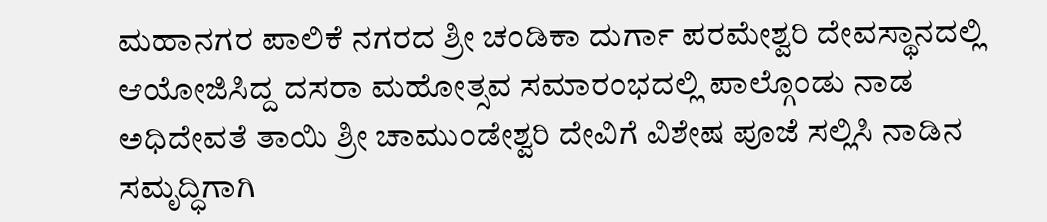ಮಹಾನಗರ ಪಾಲಿಕೆ ನಗರದ ಶ್ರೀ ಚಂಡಿಕಾ ದುರ್ಗಾ ಪರಮೇಶ್ವರಿ ದೇವಸ್ಥಾನದಲ್ಲಿ ಆಯೋಜಿಸಿದ್ದ ದಸರಾ ಮಹೋತ್ಸವ ಸಮಾರಂಭದಲ್ಲಿ ಪಾಲ್ಗೊಂಡು ನಾಡ ಅಧಿದೇವತೆ ತಾಯಿ ಶ್ರೀ ಚಾಮುಂಡೇಶ್ವರಿ ದೇವಿಗೆ ವಿಶೇಷ ಪೂಜೆ ಸಲ್ಲಿಸಿ ನಾಡಿನ ಸಮೃದ್ಧಿಗಾಗಿ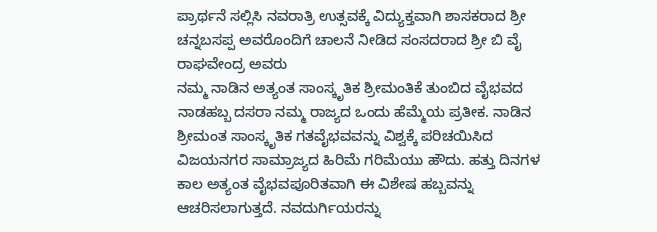ಪ್ರಾರ್ಥನೆ ಸಲ್ಲಿಸಿ ನವರಾತ್ರಿ ಉತ್ಸವಕ್ಕೆ ವಿದ್ಯುಕ್ತವಾಗಿ ಶಾಸಕರಾದ ಶ್ರೀ ಚನ್ನಬಸಪ್ಪ ಅವರೊಂದಿಗೆ ಚಾಲನೆ ನೀಡಿದ ಸಂಸದರಾದ ಶ್ರೀ ಬಿ ವೈ ರಾಘವೇಂದ್ರ ಅವರು
ನಮ್ಮ ನಾಡಿನ ಅತ್ಯಂತ ಸಾಂಸ್ಕೃತಿಕ ಶ್ರೀಮಂತಿಕೆ ತುಂಬಿದ ವೈಭವದ ನಾಡಹಬ್ಬ ದಸರಾ ನಮ್ಮ ರಾಜ್ಯದ ಒಂದು ಹೆಮ್ಮೆಯ ಪ್ರತೀಕ. ನಾಡಿನ ಶ್ರೀಮಂತ ಸಾಂಸ್ಕೃತಿಕ ಗತವೈಭವವನ್ನು ವಿಶ್ವಕ್ಕೆ ಪರಿಚಯಿಸಿದ ವಿಜಯನಗರ ಸಾಮ್ರಾಜ್ಯದ ಹಿರಿಮೆ ಗರಿಮೆಯು ಹೌದು. ಹತ್ತು ದಿನಗಳ ಕಾಲ ಅತ್ಯಂತ ವೈಭವಪೂರಿತವಾಗಿ ಈ ವಿಶೇಷ ಹಬ್ಬವನ್ನು ಆಚರಿಸಲಾಗುತ್ತದೆ. ನವದುರ್ಗಿಯರನ್ನು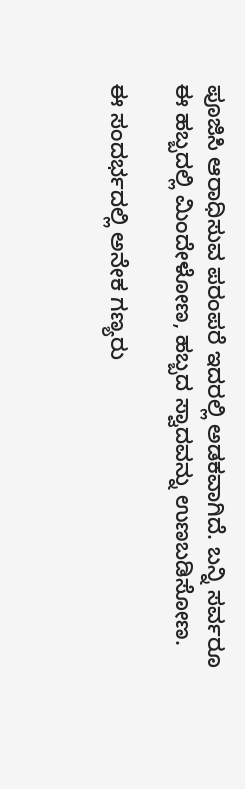ಪೂಜಿಸಿ ಆರಾಧಿಸುವ ಪರಂಪರೆ ಇದರಲ್ಲಿ ಅಡಕವಾಗಿದೆ. ಬನ್ನಿ ಸರ್ವರೂ ಈ ಹಬ್ಬದಲ್ಲಿ ಮಿಂದೇಳೋಣ, ಹಬ್ಬದ ಸ್ವಾದವನ್ನು ಉಣಬಡಿಸೋಣ.

ಈ ಸಂದರ್ಭದಲ್ಲಿ ಅನೇಕ ಗಣ್ಯರು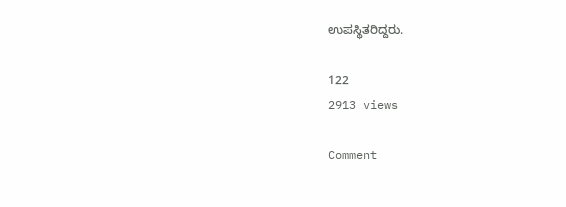ಉಪಸ್ಥಿತರಿದ್ದರು.

122
2913 views

Comment